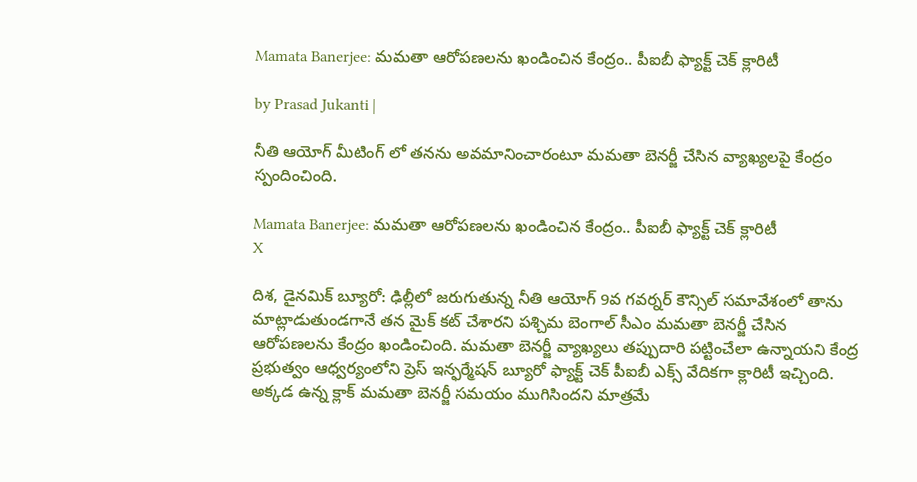Mamata Banerjee: మమతా ఆరోపణలను ఖండించిన కేంద్రం.. పీఐబీ ఫ్యాక్ట్ చెక్ క్లారిటీ

by Prasad Jukanti |

నీతి ఆయోగ్ మీటింగ్ లో తనను అవమానించారంటూ మమతా బెనర్జీ చేసిన వ్యాఖ్యలపై కేంద్రం స్పందించింది.

Mamata Banerjee: మమతా ఆరోపణలను ఖండించిన కేంద్రం.. పీఐబీ ఫ్యాక్ట్ చెక్ క్లారిటీ
X

దిశ, డైనమిక్ బ్యూరో: ఢిల్లీలో జరుగుతున్న నీతి ఆయోగ్ 9వ గవర్నర్ కౌన్సిల్ సమావేశంలో తాను మాట్లాడుతుండగానే తన మైక్ కట్ చేశారని పశ్చిమ బెంగాల్ సీఎం మమతా బెనర్జీ చేసిన ఆరోపణలను కేంద్రం ఖండించింది. మమతా బెనర్జీ వ్యాఖ్యలు తప్పుదారి పట్టించేలా ఉన్నాయని కేంద్ర ప్రభుత్వం ఆధ్వర్యంలోని ప్రెస్ ఇన్ఫర్మేషన్ బ్యూరో ఫ్యాక్ట్ చెక్ పీఐబీ ఎక్స్ వేదికగా క్లారిటీ ఇచ్చింది. అక్కడ ఉన్న క్లాక్ మమతా బెనర్జీ సమయం ముగిసిందని మాత్రమే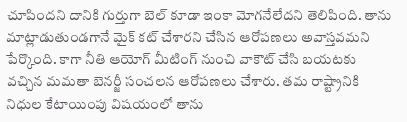చూపిందని దానికి గుర్తుగా బెల్ కూడా ఇంకా మోగనేలేదని తెలిపింది. తాను మాట్లాడుతుండగానే మైక్ కట్ చేశారని చేసిన ఆరోపణలు అవాస్తవమని పేర్కొంది. కాగా నీతి ఆయోగ్ మీటింగ్ నుంచి వాకౌట్ చేసి బయటకు వచ్చిన మమతా బెనర్జీ సంచలన ఆరోపణలు చేశారు. తమ రాష్ట్రానికి నిధుల కేటాయింపు విషయంలో తాను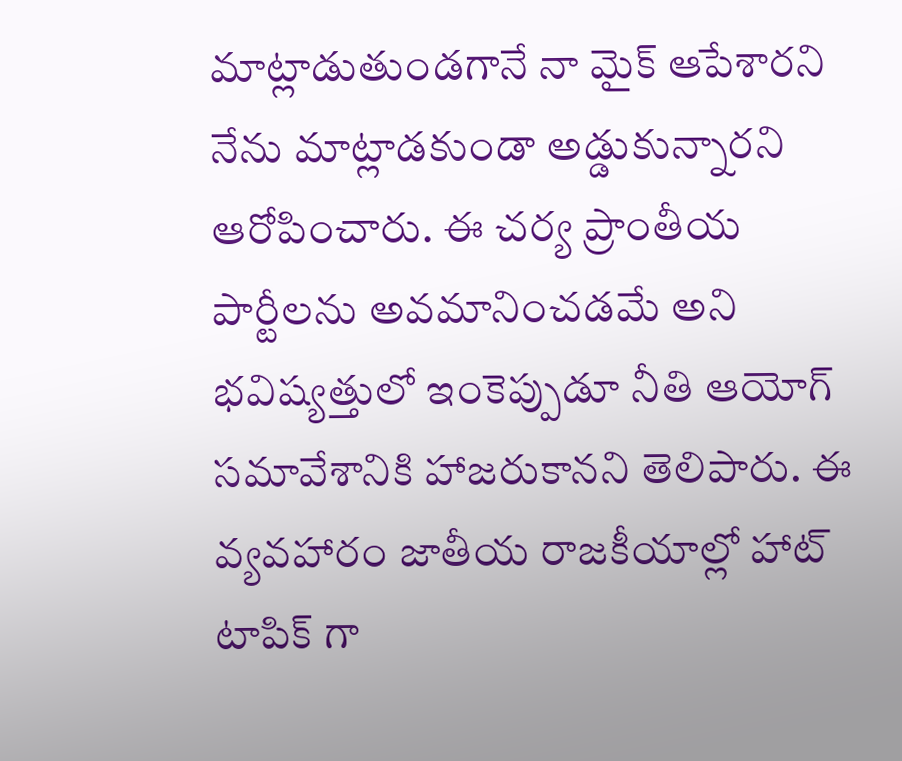మాట్లాడుతుండగానే నా మైక్ ఆపేశారని నేను మాట్లాడకుండా అడ్డుకున్నారని ఆరోపించారు. ఈ చర్య ప్రాంతీయ పార్టీలను అవమానించడమే అని భవిష్యత్తులో ఇంకెప్పుడూ నీతి ఆయోగ్ సమావేశానికి హాజరుకానని తెలిపారు. ఈ వ్యవహారం జాతీయ రాజకీయాల్లో హాట్ టాపిక్ గా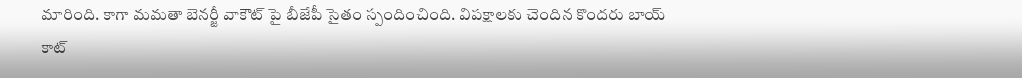మారింది. కాగా మమతా బెనర్జీ వాకౌట్ పై బీజేపీ సైతం స్పందించింది. విపక్షాలకు చెందిన కొందరు బాయ్ కాట్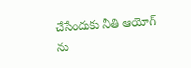చేసేందుకు నీతి ఆయోగ్ ను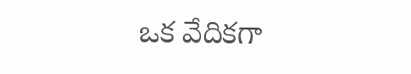ఒక వేదికగా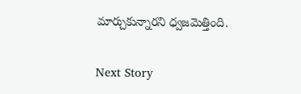మార్చుకున్నారని ధ్వజమెత్తింది.

Next Story